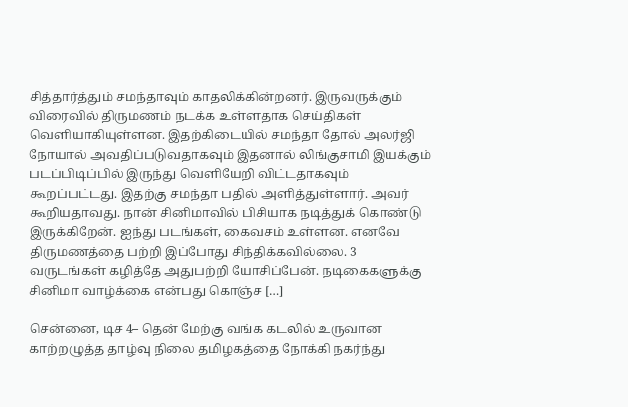சித்தார்த்தும் சமந்தாவும் காதலிக்கின்றனர். இருவருக்கும் விரைவில் திருமணம் நடக்க உள்ளதாக செய்திகள் வெளியாகியுள்ளன. இதற்கிடையில் சமந்தா தோல் அலர்ஜி நோயால் அவதிப்படுவதாகவும் இதனால் லிங்குசாமி இயக்கும் படப்பிடிப்பில் இருந்து வெளியேறி விட்டதாகவும் கூறப்பட்டது. இதற்கு சமந்தா பதில் அளித்துள்ளார். அவர் கூறியதாவது. நான் சினிமாவில் பிசியாக நடித்துக் கொண்டு இருக்கிறேன். ஐந்து படங்கள், கைவசம் உள்ளன. எனவே திருமணத்தை பற்றி இப்போது சிந்திக்கவில்லை. 3 வருடங்கள் கழித்தே அதுபற்றி யோசிப்பேன். நடிகைகளுக்கு சினிமா வாழ்க்கை என்பது கொஞ்ச […]

சென்னை, டிச 4– தென் மேற்கு வங்க கடலில் உருவான காற்றழுத்த தாழ்வு நிலை தமிழகத்தை நோக்கி நகர்ந்து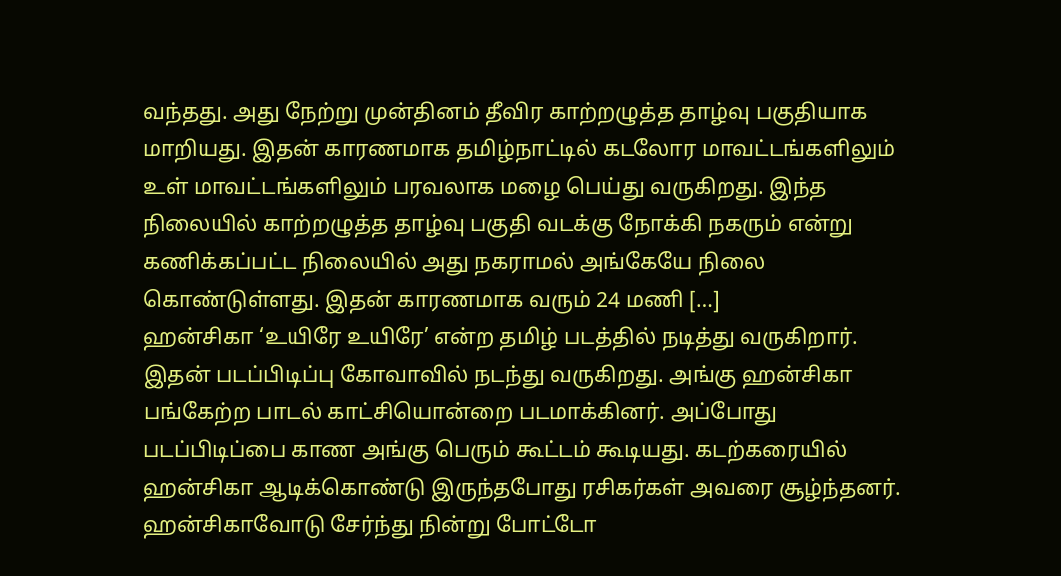வந்தது. அது நேற்று முன்தினம் தீவிர காற்றழுத்த தாழ்வு பகுதியாக மாறியது. இதன் காரணமாக தமிழ்நாட்டில் கடலோர மாவட்டங்களிலும் உள் மாவட்டங்களிலும் பரவலாக மழை பெய்து வருகிறது. இந்த நிலையில் காற்றழுத்த தாழ்வு பகுதி வடக்கு நோக்கி நகரும் என்று கணிக்கப்பட்ட நிலையில் அது நகராமல் அங்கேயே நிலை கொண்டுள்ளது. இதன் காரணமாக வரும் 24 மணி […]
ஹன்சிகா ‘உயிரே உயிரே’ என்ற தமிழ் படத்தில் நடித்து வருகிறார். இதன் படப்பிடிப்பு கோவாவில் நடந்து வருகிறது. அங்கு ஹன்சிகா பங்கேற்ற பாடல் காட்சியொன்றை படமாக்கினர். அப்போது படப்பிடிப்பை காண அங்கு பெரும் கூட்டம் கூடியது. கடற்கரையில் ஹன்சிகா ஆடிக்கொண்டு இருந்தபோது ரசிகர்கள் அவரை சூழ்ந்தனர். ஹன்சிகாவோடு சேர்ந்து நின்று போட்டோ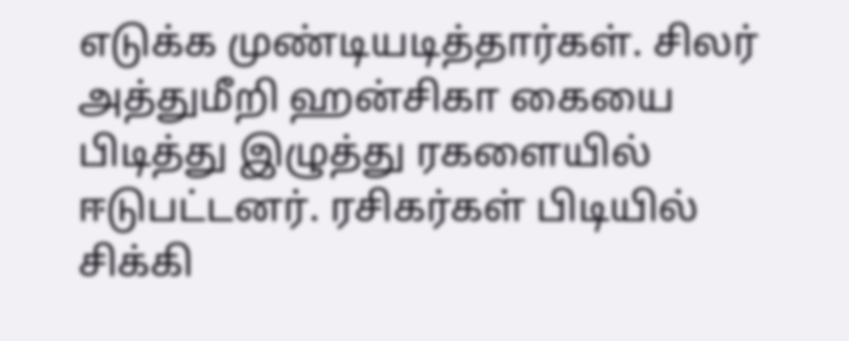எடுக்க முண்டியடித்தார்கள். சிலர் அத்துமீறி ஹன்சிகா கையை பிடித்து இழுத்து ரகளையில் ஈடுபட்டனர். ரசிகர்கள் பிடியில் சிக்கி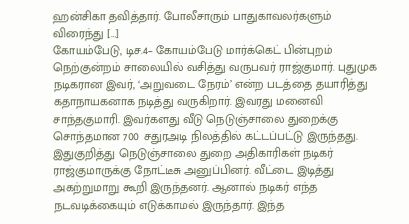ஹன்சிகா தவித்தார். போலீசாரும் பாதுகாவலர்களும் விரைந்து […]
கோயம்பேடு, டிச.4– கோயம்பேடு மார்க்கெட் பின்புறம் நெற்குன்றம் சாலையில் வசித்து வருபவர் ராஜ்குமார். புதுமுக நடிகரான இவர், ‘அறுவடை நேரம்’ என்ற படத்தை தயாரித்து கதாநாயகனாக நடித்து வருகிறார். இவரது மனைவி சாந்தகுமாரி. இவர்களது வீடு நெடுஞ்சாலை துறைக்கு சொந்தமான 700 சதுரஅடி நிலத்தில் கட்டப்பட்டு இருந்தது. இதுகுறித்து நெடுஞ்சாலை துறை அதிகாரிகள் நடிகர் ராஜ்குமாருக்கு நோட்டீசு அனுப்பினர். வீட்டை இடித்து அகற்றுமாறு கூறி இருந்தனர். ஆனால் நடிகர் எந்த நடவடிக்கையும் எடுக்காமல் இருந்தார். இந்த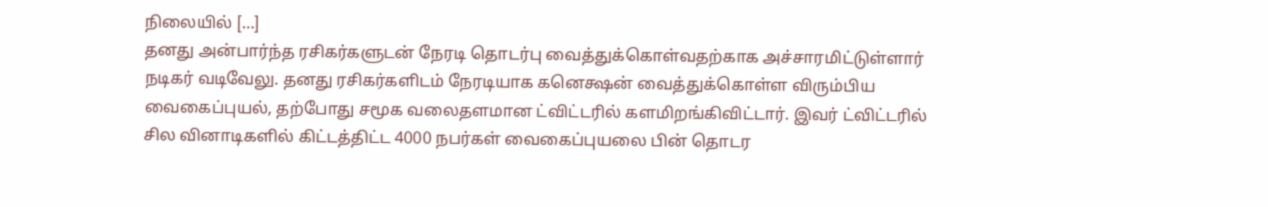நிலையில் […]
தனது அன்பார்ந்த ரசிகர்களுடன் நேரடி தொடர்பு வைத்துக்கொள்வதற்காக அச்சாரமிட்டுள்ளார் நடிகர் வடிவேலு. தனது ரசிகர்களிடம் நேரடியாக கனெக்ஷன் வைத்துக்கொள்ள விரும்பிய வைகைப்புயல், தற்போது சமூக வலைதளமான ட்விட்டரில் களமிறங்கிவிட்டார். இவர் ட்விட்டரில் சில வினாடிகளில் கிட்டத்திட்ட 4000 நபர்கள் வைகைப்புயலை பின் தொடர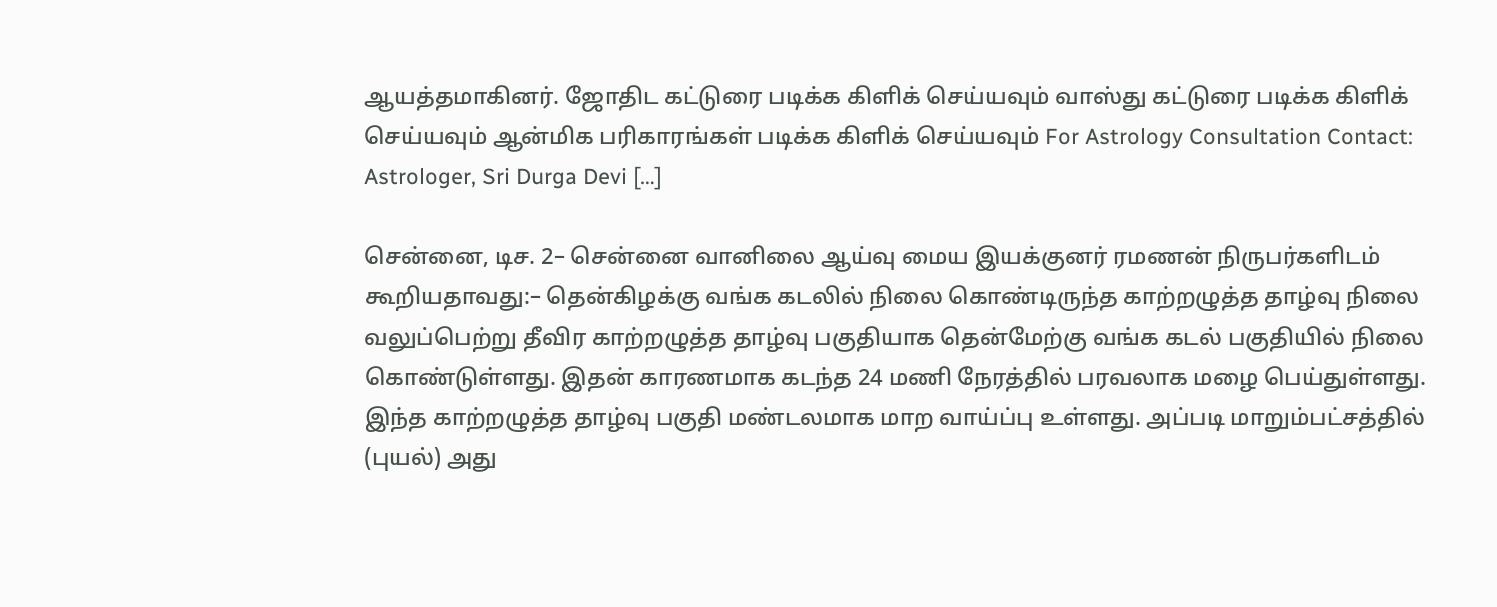ஆயத்தமாகினர். ஜோதிட கட்டுரை படிக்க கிளிக் செய்யவும் வாஸ்து கட்டுரை படிக்க கிளிக் செய்யவும் ஆன்மிக பரிகாரங்கள் படிக்க கிளிக் செய்யவும் For Astrology Consultation Contact: Astrologer, Sri Durga Devi […]

சென்னை, டிச. 2– சென்னை வானிலை ஆய்வு மைய இயக்குனர் ரமணன் நிருபர்களிடம் கூறியதாவது:– தென்கிழக்கு வங்க கடலில் நிலை கொண்டிருந்த காற்றழுத்த தாழ்வு நிலை வலுப்பெற்று தீவிர காற்றழுத்த தாழ்வு பகுதியாக தென்மேற்கு வங்க கடல் பகுதியில் நிலை கொண்டுள்ளது. இதன் காரணமாக கடந்த 24 மணி நேரத்தில் பரவலாக மழை பெய்துள்ளது. இந்த காற்றழுத்த தாழ்வு பகுதி மண்டலமாக மாற வாய்ப்பு உள்ளது. அப்படி மாறும்பட்சத்தில் (புயல்) அது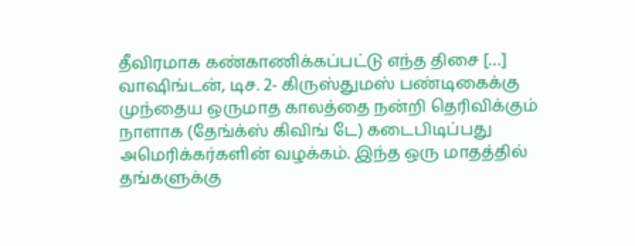தீவிரமாக கண்காணிக்கப்பட்டு எந்த திசை […]
வாஷிங்டன், டிச. 2- கிருஸ்துமஸ் பண்டிகைக்கு முந்தைய ஒருமாத காலத்தை நன்றி தெரிவிக்கும் நாளாக (தேங்க்ஸ் கிவிங் டே) கடைபிடிப்பது அமெரிக்கர்களின் வழக்கம். இந்த ஒரு மாதத்தில் தங்களுக்கு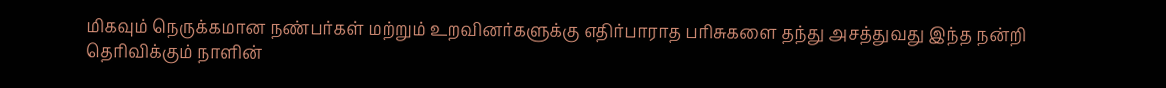மிகவும் நெருக்கமான நண்பர்கள் மற்றும் உறவினர்களுக்கு எதிர்பாராத பரிசுகளை தந்து அசத்துவது இந்த நன்றி தெரிவிக்கும் நாளின்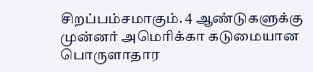சிறப்பம்சமாகும். 4 ஆண்டுகளுக்கு முன்னர் அமெரிக்கா கடுமையான பொருளாதார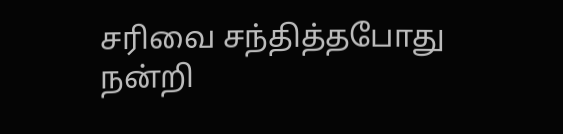சரிவை சந்தித்தபோது நன்றி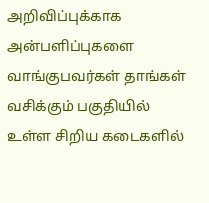அறிவிப்புக்காக அன்பளிப்புகளை வாங்குபவர்கள் தாங்கள் வசிக்கும் பகுதியில் உள்ள சிறிய கடைகளில்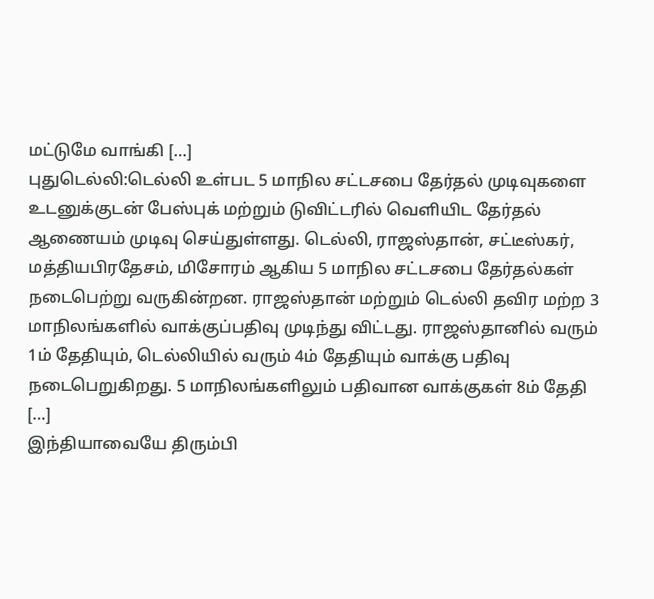மட்டுமே வாங்கி […]
புதுடெல்லி:டெல்லி உள்பட 5 மாநில சட்டசபை தேர்தல் முடிவுகளை உடனுக்குடன் பேஸ்புக் மற்றும் டுவிட்டரில் வெளியிட தேர்தல் ஆணையம் முடிவு செய்துள்ளது. டெல்லி, ராஜஸ்தான், சட்டீஸ்கர், மத்தியபிரதேசம், மிசோரம் ஆகிய 5 மாநில சட்டசபை தேர்தல்கள் நடைபெற்று வருகின்றன. ராஜஸ்தான் மற்றும் டெல்லி தவிர மற்ற 3 மாநிலங்களில் வாக்குப்பதிவு முடிந்து விட்டது. ராஜஸ்தானில் வரும் 1ம் தேதியும், டெல்லியில் வரும் 4ம் தேதியும் வாக்கு பதிவு நடைபெறுகிறது. 5 மாநிலங்களிலும் பதிவான வாக்குகள் 8ம் தேதி […]
இந்தியாவையே திரும்பி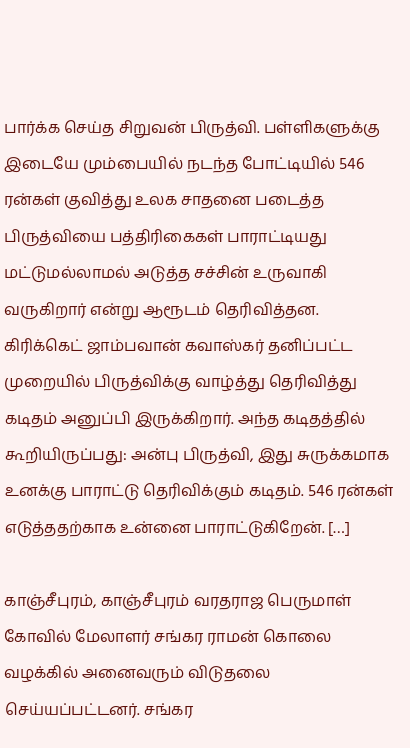பார்க்க செய்த சிறுவன் பிருத்வி. பள்ளிகளுக்கு இடையே மும்பையில் நடந்த போட்டியில் 546 ரன்கள் குவித்து உலக சாதனை படைத்த பிருத்வியை பத்திரிகைகள் பாராட்டியது மட்டுமல்லாமல் அடுத்த சச்சின் உருவாகி வருகிறார் என்று ஆரூடம் தெரிவித்தன. கிரிக்கெட் ஜாம்பவான் கவாஸ்கர் தனிப்பட்ட முறையில் பிருத்விக்கு வாழ்த்து தெரிவித்து கடிதம் அனுப்பி இருக்கிறார். அந்த கடிதத்தில் கூறியிருப்பது: அன்பு பிருத்வி, இது சுருக்கமாக உனக்கு பாராட்டு தெரிவிக்கும் கடிதம். 546 ரன்கள் எடுத்ததற்காக உன்னை பாராட்டுகிறேன். […]

காஞ்சீபுரம், காஞ்சீபுரம் வரதராஜ பெருமாள் கோவில் மேலாளர் சங்கர ராமன் கொலை வழக்கில் அனைவரும் விடுதலை செய்யப்பட்டனர். சங்கர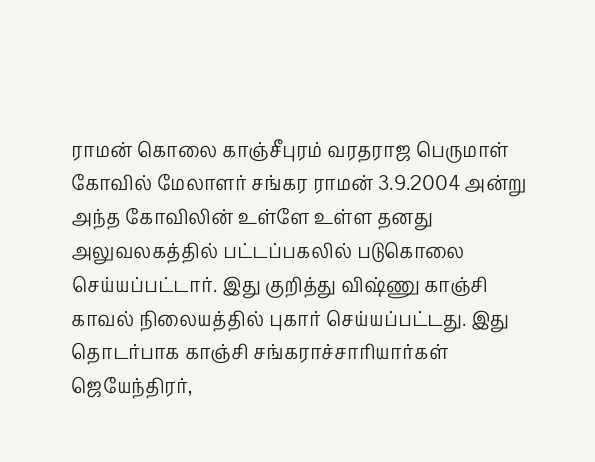ராமன் கொலை காஞ்சீபுரம் வரதராஜ பெருமாள் கோவில் மேலாளர் சங்கர ராமன் 3.9.2004 அன்று அந்த கோவிலின் உள்ளே உள்ள தனது அலுவலகத்தில் பட்டப்பகலில் படுகொலை செய்யப்பட்டார். இது குறித்து விஷ்ணு காஞ்சி காவல் நிலையத்தில் புகார் செய்யப்பட்டது. இது தொடர்பாக காஞ்சி சங்கராச்சாரியார்கள் ஜெயேந்திரர்,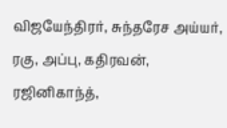விஜயேந்திரர், சுந்தரேச அய்யர், ரகு, அப்பு, கதிரவன், ரஜினிகாந்த்,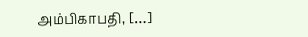அம்பிகாபதி, […]